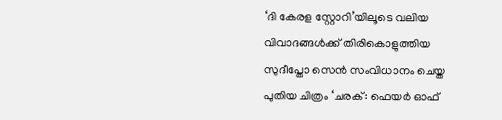‘ദി കേരള സ്റ്റോറി’യിലൂടെ വലിയ വിവാദങ്ങൾക്ക് തിരികൊളുത്തിയ സുദീപ്തോ സെൻ സംവിധാനം ചെയ്ത പുതിയ ചിത്രം ‘ചരക്: ഫെയർ ഓഫ്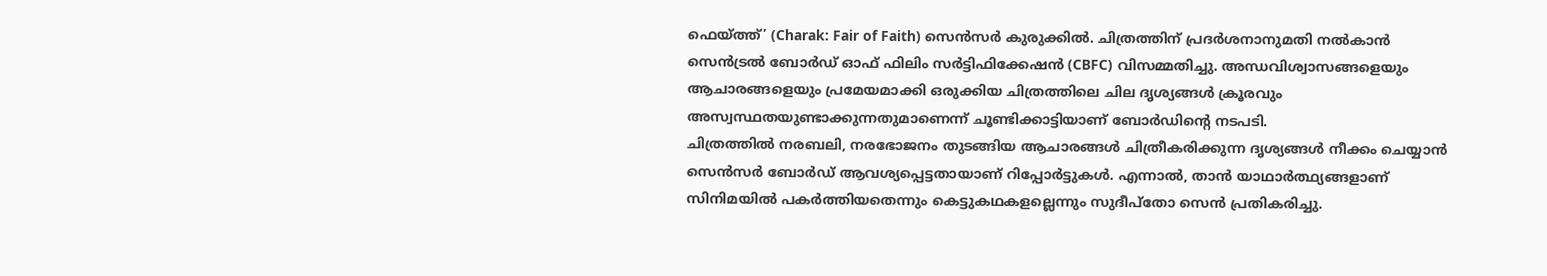ഫെയ്ത്ത്’ (Charak: Fair of Faith) സെൻസർ കുരുക്കിൽ. ചിത്രത്തിന് പ്രദർശനാനുമതി നൽകാൻ സെൻട്രൽ ബോർഡ് ഓഫ് ഫിലിം സർട്ടിഫിക്കേഷൻ (CBFC) വിസമ്മതിച്ചു. അന്ധവിശ്വാസങ്ങളെയും ആചാരങ്ങളെയും പ്രമേയമാക്കി ഒരുക്കിയ ചിത്രത്തിലെ ചില ദൃശ്യങ്ങൾ ക്രൂരവും അസ്വസ്ഥതയുണ്ടാക്കുന്നതുമാണെന്ന് ചൂണ്ടിക്കാട്ടിയാണ് ബോർഡിന്റെ നടപടി.
ചിത്രത്തിൽ നരബലി, നരഭോജനം തുടങ്ങിയ ആചാരങ്ങൾ ചിത്രീകരിക്കുന്ന ദൃശ്യങ്ങൾ നീക്കം ചെയ്യാൻ സെൻസർ ബോർഡ് ആവശ്യപ്പെട്ടതായാണ് റിപ്പോർട്ടുകൾ. എന്നാൽ, താൻ യാഥാർത്ഥ്യങ്ങളാണ് സിനിമയിൽ പകർത്തിയതെന്നും കെട്ടുകഥകളല്ലെന്നും സുദീപ്തോ സെൻ പ്രതികരിച്ചു.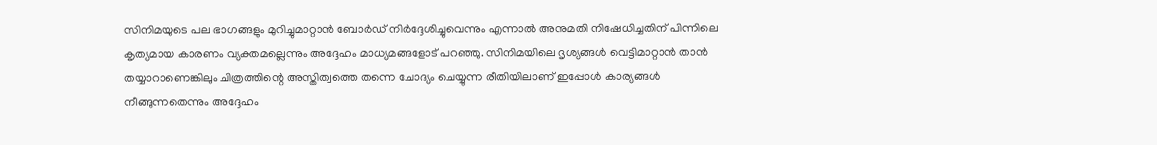സിനിമയുടെ പല ഭാഗങ്ങളും മുറിച്ചുമാറ്റാൻ ബോർഡ് നിർദ്ദേശിച്ചുവെന്നും എന്നാൽ അനുമതി നിഷേധിച്ചതിന് പിന്നിലെ കൃത്യമായ കാരണം വ്യക്തമല്ലെന്നും അദ്ദേഹം മാധ്യമങ്ങളോട് പറഞ്ഞു. സിനിമയിലെ ദൃശ്യങ്ങൾ വെട്ടിമാറ്റാൻ താൻ തയ്യാറാണെങ്കിലും ചിത്രത്തിന്റെ അസ്തിത്വത്തെ തന്നെ ചോദ്യം ചെയ്യുന്ന രീതിയിലാണ് ഇപ്പോൾ കാര്യങ്ങൾ നീങ്ങുന്നതെന്നും അദ്ദേഹം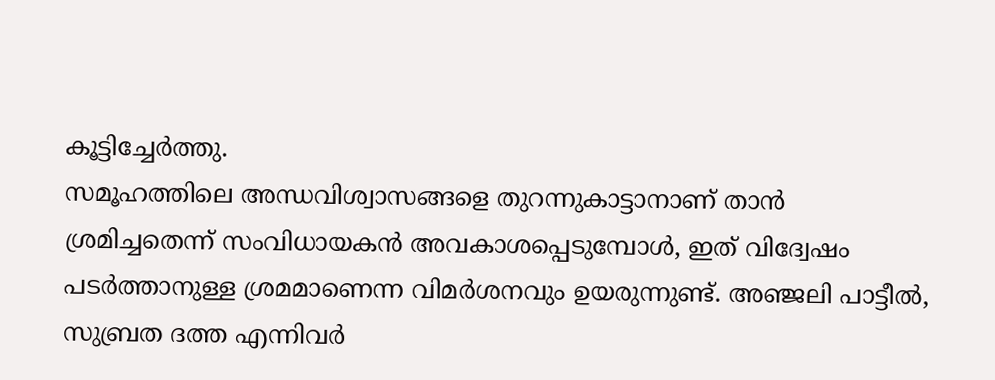കൂട്ടിച്ചേർത്തു.
സമൂഹത്തിലെ അന്ധവിശ്വാസങ്ങളെ തുറന്നുകാട്ടാനാണ് താൻ ശ്രമിച്ചതെന്ന് സംവിധായകൻ അവകാശപ്പെടുമ്പോൾ, ഇത് വിദ്വേഷം പടർത്താനുള്ള ശ്രമമാണെന്ന വിമർശനവും ഉയരുന്നുണ്ട്. അഞ്ജലി പാട്ടീൽ, സുബ്രത ദത്ത എന്നിവർ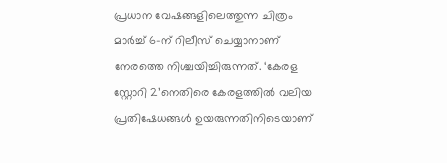പ്രധാന വേഷങ്ങളിലെത്തുന്ന ചിത്രം മാർച്ച് 6-ന് റിലീസ് ചെയ്യാനാണ് നേരത്തെ നിശ്ചയിച്ചിരുന്നത്. ‘കേരള സ്റ്റോറി 2’നെതിരെ കേരളത്തിൽ വലിയ പ്രതിഷേധങ്ങൾ ഉയരുന്നതിനിടെയാണ്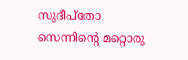സുദീപ്തോ സെന്നിന്റെ മറ്റൊരു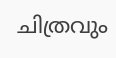ചിത്രവും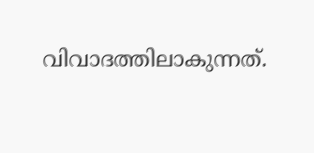വിവാദത്തിലാകുന്നത്.